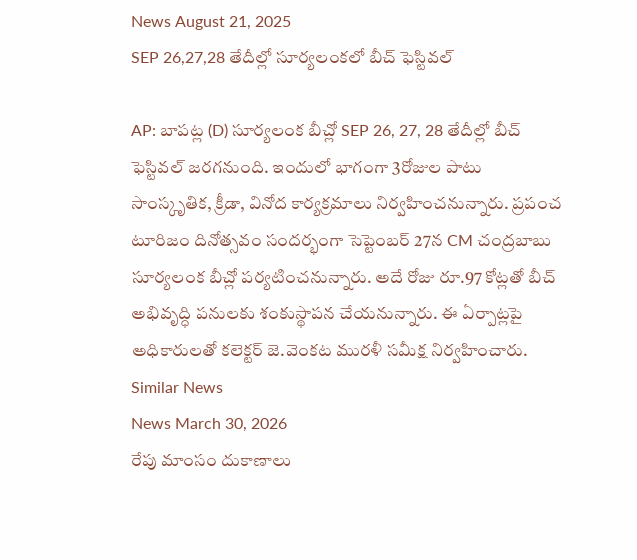News August 21, 2025
SEP 26,27,28 తేదీల్లో సూర్యలంకలో బీచ్ ఫెస్టివల్

AP: బాపట్ల (D) సూర్యలంక బీచ్లో SEP 26, 27, 28 తేదీల్లో బీచ్ ఫెస్టివల్ జరగనుంది. ఇందులో భాగంగా 3రోజుల పాటు సాంస్కృతిక, క్రీడా, వినోద కార్యక్రమాలు నిర్వహించనున్నారు. ప్రపంచ టూరిజం దినోత్సవం సందర్భంగా సెప్టెంబర్ 27న CM చంద్రబాబు సూర్యలంక బీచ్లో పర్యటించనున్నారు. అదే రోజు రూ.97 కోట్లతో బీచ్ అభివృద్ధి పనులకు శంకుస్థాపన చేయనున్నారు. ఈ ఏర్పాట్లపై అధికారులతో కలెక్టర్ జె.వెంకట మురళీ సమీక్ష నిర్వహించారు.
Similar News
News March 30, 2026
రేపు మాంసం దుకాణాలు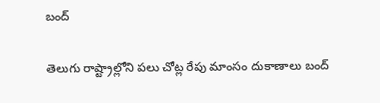బంద్

తెలుగు రాష్ట్రాల్లోని పలు చోట్ల రేపు మాంసం దుకాణాలు బంద్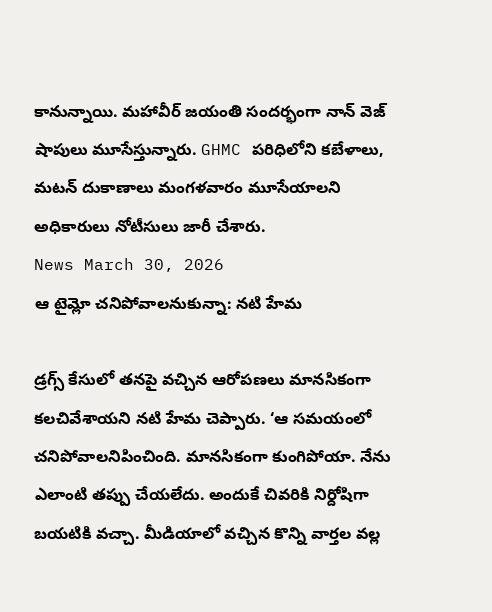కానున్నాయి. మహావీర్ జయంతి సందర్భంగా నాన్ వెజ్ షాపులు మూసేస్తున్నారు. GHMC పరిధిలోని కబేళాలు, మటన్ దుకాణాలు మంగళవారం మూసేయాలని అధికారులు నోటీసులు జారీ చేశారు.
News March 30, 2026
ఆ టైమ్లో చనిపోవాలనుకున్నా: నటి హేమ

డ్రగ్స్ కేసులో తనపై వచ్చిన ఆరోపణలు మానసికంగా కలచివేశాయని నటి హేమ చెప్పారు. ‘ఆ సమయంలో చనిపోవాలనిపించింది. మానసికంగా కుంగిపోయా. నేను ఎలాంటి తప్పు చేయలేదు. అందుకే చివరికి నిర్దోషిగా బయటికి వచ్చా. మీడియాలో వచ్చిన కొన్ని వార్తల వల్ల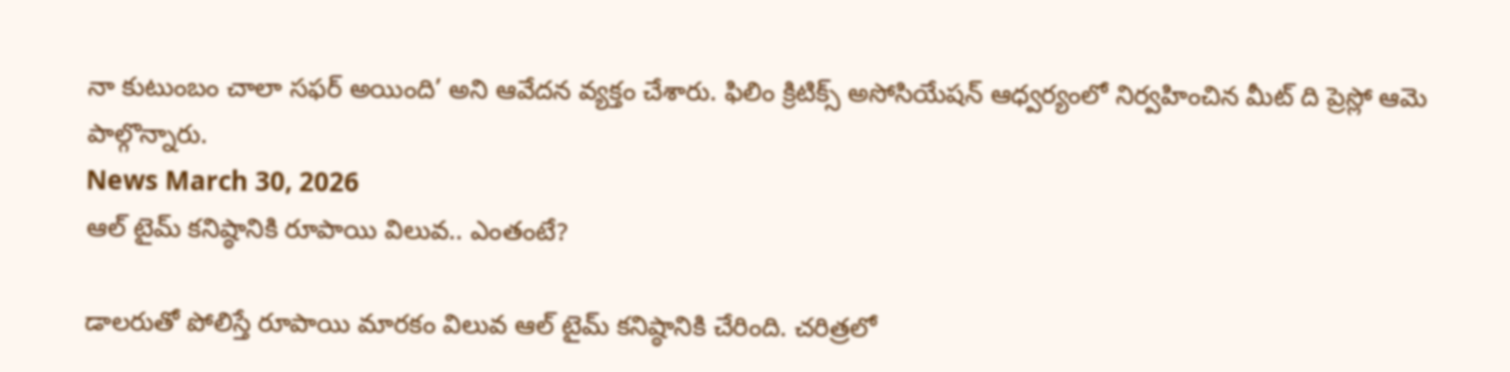నా కుటుంబం చాలా సఫర్ అయింది’ అని ఆవేదన వ్యక్తం చేశారు. ఫిలిం క్రిటిక్స్ అసోసియేషన్ ఆధ్వర్యంలో నిర్వహించిన మీట్ ది ప్రెస్లో ఆమె పాల్గొన్నారు.
News March 30, 2026
ఆల్ టైమ్ కనిష్ఠానికి రూపాయి విలువ.. ఎంతంటే?

డాలరుతో పోలిస్తే రూపాయి మారకం విలువ ఆల్ టైమ్ కనిష్ఠానికి చేరింది. చరిత్రలో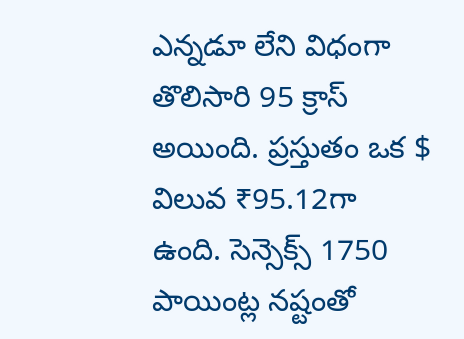ఎన్నడూ లేని విధంగా తొలిసారి 95 క్రాస్ అయింది. ప్రస్తుతం ఒక $ విలువ ₹95.12గా ఉంది. సెన్సెక్స్ 1750 పాయింట్ల నష్టంతో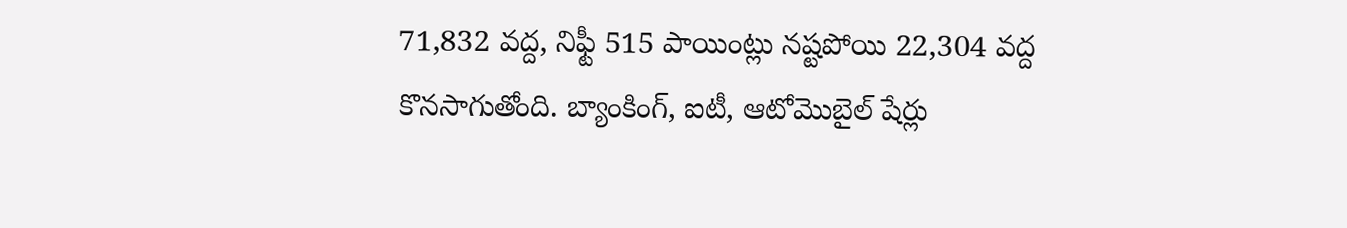71,832 వద్ద, నిఫ్టీ 515 పాయింట్లు నష్టపోయి 22,304 వద్ద కొనసాగుతోంది. బ్యాంకింగ్, ఐటీ, ఆటోమొబైల్ షేర్లు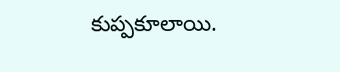కుప్పకూలాయి.